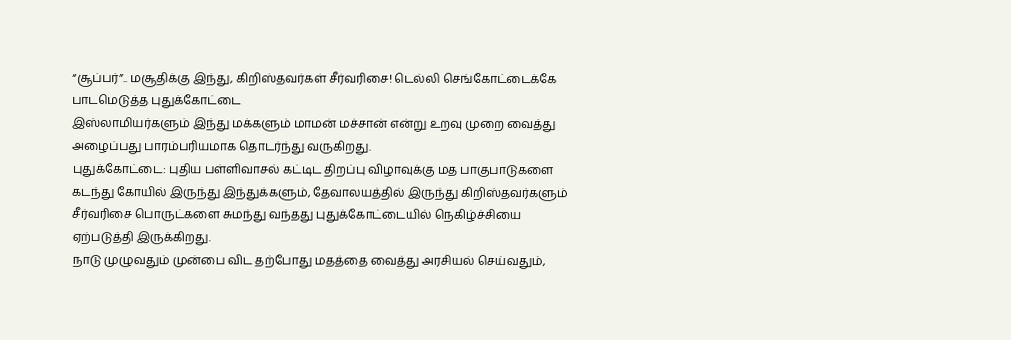“சூப்பர்”.. மசூதிக்கு இந்து, கிறிஸ்தவர்கள் சீர்வரிசை! டெல்லி செங்கோட்டைக்கே பாடமெடுத்த புதுக்கோட்டை
இஸ்லாமியர்களும் இந்து மக்களும் மாமன் மச்சான் என்று உறவு முறை வைத்து அழைப்பது பாரம்பரியமாக தொடர்ந்து வருகிறது.
புதுக்கோட்டை: புதிய பள்ளிவாசல் கட்டிட திறப்பு விழாவுக்கு மத பாகுபாடுகளை கடந்து கோயில் இருந்து இந்துக்களும், தேவாலயத்தில் இருந்து கிறிஸ்தவர்களும் சீர்வரிசை பொருட்களை சுமந்து வந்தது புதுக்கோட்டையில் நெகிழ்ச்சியை ஏற்படுத்தி இருக்கிறது.
நாடு முழுவதும் முன்பை விட தற்போது மதத்தை வைத்து அரசியல் செய்வதும்,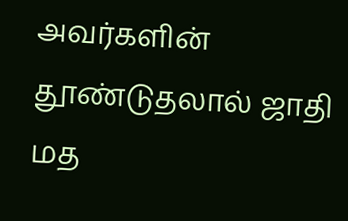அவர்களின் தூண்டுதலால் ஜாதி மத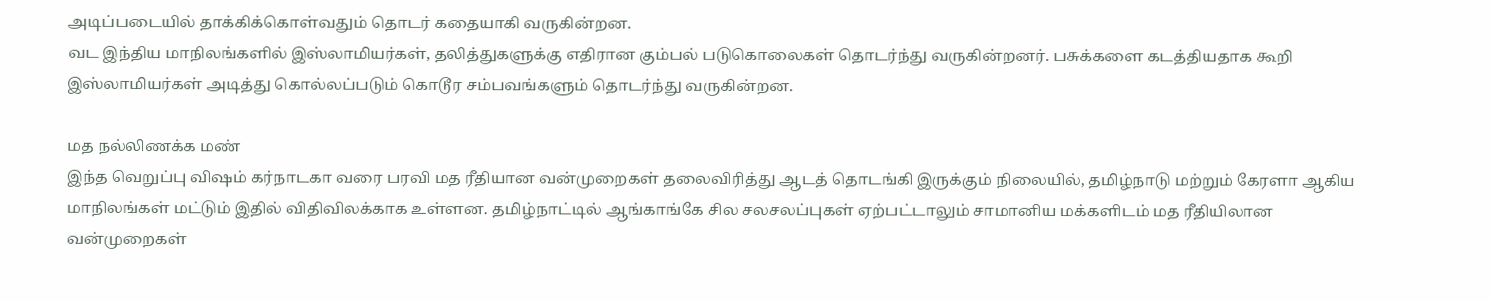அடிப்படையில் தாக்கிக்கொள்வதும் தொடர் கதையாகி வருகின்றன.
வட இந்திய மாநிலங்களில் இஸ்லாமியர்கள், தலித்துகளுக்கு எதிரான கும்பல் படுகொலைகள் தொடர்ந்து வருகின்றனர். பசுக்களை கடத்தியதாக கூறி இஸ்லாமியர்கள் அடித்து கொல்லப்படும் கொடூர சம்பவங்களும் தொடர்ந்து வருகின்றன.

மத நல்லிணக்க மண்
இந்த வெறுப்பு விஷம் கர்நாடகா வரை பரவி மத ரீதியான வன்முறைகள் தலைவிரித்து ஆடத் தொடங்கி இருக்கும் நிலையில், தமிழ்நாடு மற்றும் கேரளா ஆகிய மாநிலங்கள் மட்டும் இதில் விதிவிலக்காக உள்ளன. தமிழ்நாட்டில் ஆங்காங்கே சில சலசலப்புகள் ஏற்பட்டாலும் சாமானிய மக்களிடம் மத ரீதியிலான வன்முறைகள்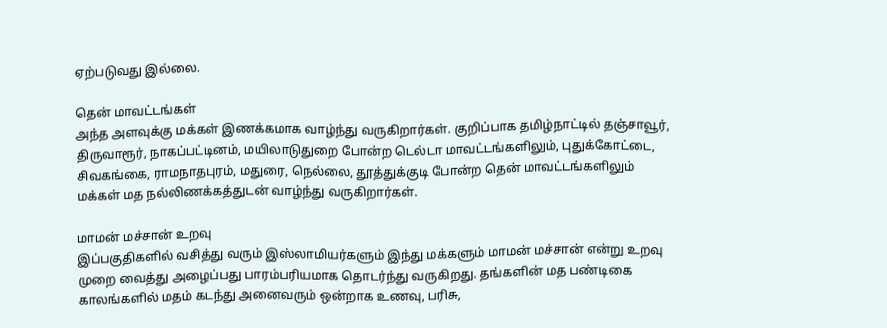ஏற்படுவது இல்லை.

தென் மாவட்டங்கள்
அந்த அளவுக்கு மக்கள் இணக்கமாக வாழ்ந்து வருகிறார்கள். குறிப்பாக தமிழ்நாட்டில் தஞ்சாவூர், திருவாரூர், நாகப்பட்டினம், மயிலாடுதுறை போன்ற டெல்டா மாவட்டங்களிலும், புதுக்கோட்டை, சிவகங்கை, ராமநாதபுரம், மதுரை, நெல்லை, தூத்துக்குடி போன்ற தென் மாவட்டங்களிலும் மக்கள் மத நல்லிணக்கத்துடன் வாழ்ந்து வருகிறார்கள்.

மாமன் மச்சான் உறவு
இப்பகுதிகளில் வசித்து வரும் இஸ்லாமியர்களும் இந்து மக்களும் மாமன் மச்சான் என்று உறவு முறை வைத்து அழைப்பது பாரம்பரியமாக தொடர்ந்து வருகிறது. தங்களின் மத பண்டிகை காலங்களில் மதம் கடந்து அனைவரும் ஒன்றாக உணவு, பரிசு,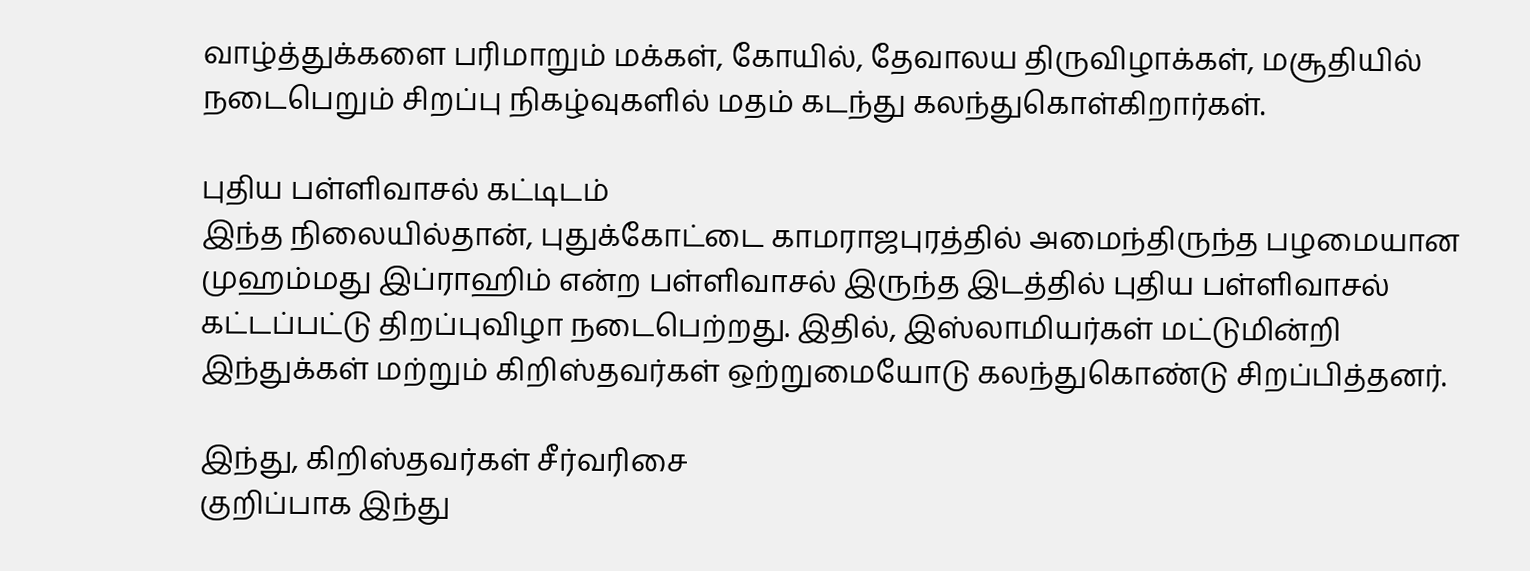வாழ்த்துக்களை பரிமாறும் மக்கள், கோயில், தேவாலய திருவிழாக்கள், மசூதியில் நடைபெறும் சிறப்பு நிகழ்வுகளில் மதம் கடந்து கலந்துகொள்கிறார்கள்.

புதிய பள்ளிவாசல் கட்டிடம்
இந்த நிலையில்தான், புதுக்கோட்டை காமராஜபுரத்தில் அமைந்திருந்த பழமையான முஹம்மது இப்ராஹிம் என்ற பள்ளிவாசல் இருந்த இடத்தில் புதிய பள்ளிவாசல் கட்டப்பட்டு திறப்புவிழா நடைபெற்றது. இதில், இஸ்லாமியர்கள் மட்டுமின்றி இந்துக்கள் மற்றும் கிறிஸ்தவர்கள் ஒற்றுமையோடு கலந்துகொண்டு சிறப்பித்தனர்.

இந்து, கிறிஸ்தவர்கள் சீர்வரிசை
குறிப்பாக இந்து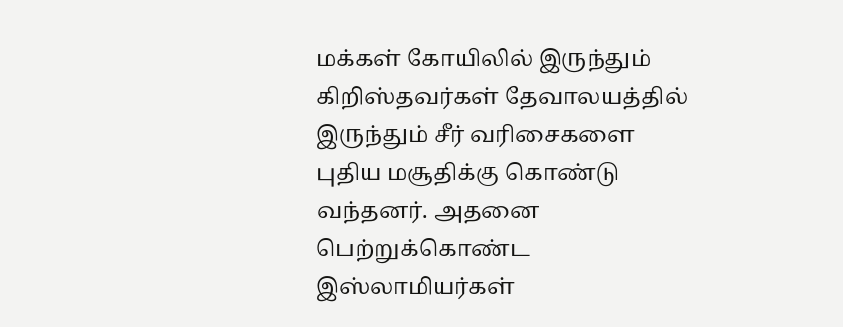மக்கள் கோயிலில் இருந்தும் கிறிஸ்தவர்கள் தேவாலயத்தில் இருந்தும் சீர் வரிசைகளை புதிய மசூதிக்கு கொண்டு வந்தனர். அதனை பெற்றுக்கொண்ட இஸ்லாமியர்கள்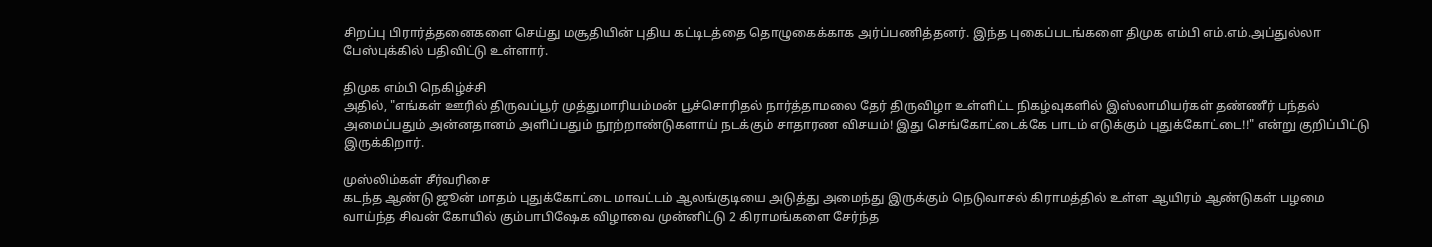சிறப்பு பிரார்த்தனைகளை செய்து மசூதியின் புதிய கட்டிடத்தை தொழுகைக்காக அர்ப்பணித்தனர். இந்த புகைப்படங்களை திமுக எம்பி எம்.எம்.அப்துல்லா பேஸ்புக்கில் பதிவிட்டு உள்ளார்.

திமுக எம்பி நெகிழ்ச்சி
அதில், "எங்கள் ஊரில் திருவப்பூர் முத்துமாரியம்மன் பூச்சொரிதல் நார்த்தாமலை தேர் திருவிழா உள்ளிட்ட நிகழ்வுகளில் இஸ்லாமியர்கள் தண்ணீர் பந்தல் அமைப்பதும் அன்னதானம் அளிப்பதும் நூற்றாண்டுகளாய் நடக்கும் சாதாரண விசயம்! இது செங்கோட்டைக்கே பாடம் எடுக்கும் புதுக்கோட்டை!!" என்று குறிப்பிட்டு இருக்கிறார்.

முஸ்லிம்கள் சீர்வரிசை
கடந்த ஆண்டு ஜூன் மாதம் புதுக்கோட்டை மாவட்டம் ஆலங்குடியை அடுத்து அமைந்து இருக்கும் நெடுவாசல் கிராமத்தில் உள்ள ஆயிரம் ஆண்டுகள் பழமை வாய்ந்த சிவன் கோயில் கும்பாபிஷேக விழாவை முன்னிட்டு 2 கிராமங்களை சேர்ந்த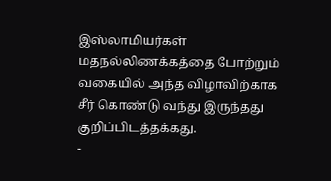இஸ்லாமியர்கள் மதநல்லிணக்கத்தை போற்றும் வகையில் அந்த விழாவிற்காக சீர் கொண்டு வந்து இருந்தது குறிப்பிடத்தக்கது.
-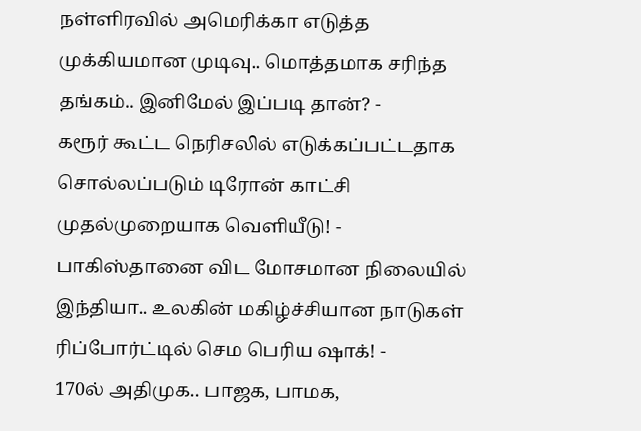நள்ளிரவில் அமெரிக்கா எடுத்த முக்கியமான முடிவு.. மொத்தமாக சரிந்த தங்கம்.. இனிமேல் இப்படி தான்? -
கரூர் கூட்ட நெரிசலில் எடுக்கப்பட்டதாக சொல்லப்படும் டிரோன் காட்சி முதல்முறையாக வெளியீடு! -
பாகிஸ்தானை விட மோசமான நிலையில் இந்தியா.. உலகின் மகிழ்ச்சியான நாடுகள் ரிப்போர்ட்டில் செம பெரிய ஷாக்! -
170ல் அதிமுக.. பாஜக, பாமக,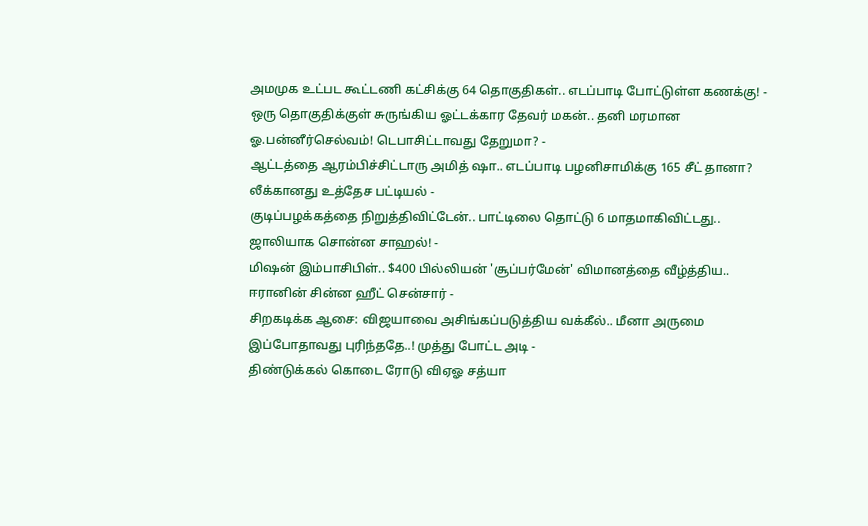அமமுக உட்பட கூட்டணி கட்சிக்கு 64 தொகுதிகள்.. எடப்பாடி போட்டுள்ள கணக்கு! -
ஒரு தொகுதிக்குள் சுருங்கிய ஓட்டக்கார தேவர் மகன்.. தனி மரமான ஓ.பன்னீர்செல்வம்! டெபாசிட்டாவது தேறுமா? -
ஆட்டத்தை ஆரம்பிச்சிட்டாரு அமித் ஷா.. எடப்பாடி பழனிசாமிக்கு 165 சீட் தானா? லீக்கானது உத்தேச பட்டியல் -
குடிப்பழக்கத்தை நிறுத்திவிட்டேன்.. பாட்டிலை தொட்டு 6 மாதமாகிவிட்டது.. ஜாலியாக சொன்ன சாஹல்! -
மிஷன் இம்பாசிபிள்.. $400 பில்லியன் 'சூப்பர்மேன்' விமானத்தை வீழ்த்திய.. ஈரானின் சின்ன ஹீட் சென்சார் -
சிறகடிக்க ஆசை: விஜயாவை அசிங்கப்படுத்திய வக்கீல்.. மீனா அருமை இப்போதாவது புரிந்ததே..! முத்து போட்ட அடி -
திண்டுக்கல் கொடை ரோடு விஏஓ சத்யா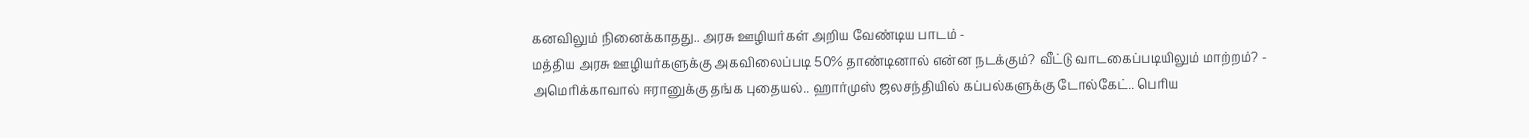கனவிலும் நினைக்காதது.. அரசு ஊழியர்கள் அறிய வேண்டிய பாடம் -
மத்திய அரசு ஊழியர்களுக்கு அகவிலைப்படி 50% தாண்டினால் என்ன நடக்கும்? வீட்டு வாடகைப்படியிலும் மாற்றம்? -
அமெரிக்காவால் ஈரானுக்கு தங்க புதையல்.. ஹார்முஸ் ஜலசந்தியில் கப்பல்களுக்கு டோல்கேட்.. பெரிய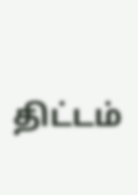திட்டம்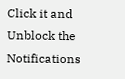Click it and Unblock the Notifications